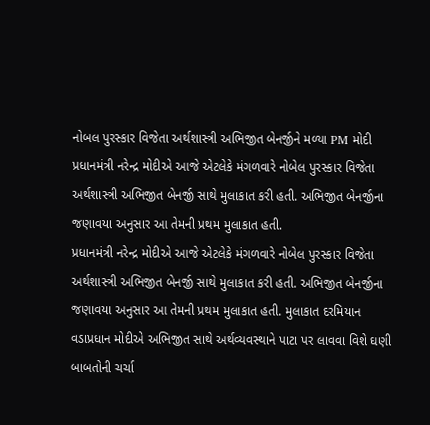નોબલ પુરસ્કાર વિજેતા અર્થશાસ્ત્રી અભિજીત બેનર્જીને મળ્યા PM મોદી
પ્રધાનમંત્રી નરેન્દ્ર મોદીએ આજે એટલેકે મંગળવારે નોબેલ પુરસ્કાર વિજેતા અર્થશાસ્ત્રી અભિજીત બેનર્જી સાથે મુલાકાત કરી હતી. અભિજીત બેનર્જીના જણાવયા અનુસાર આ તેમની પ્રથમ મુલાકાત હતી.
પ્રધાનમંત્રી નરેન્દ્ર મોદીએ આજે એટલેકે મંગળવારે નોબેલ પુરસ્કાર વિજેતા અર્થશાસ્ત્રી અભિજીત બેનર્જી સાથે મુલાકાત કરી હતી. અભિજીત બેનર્જીના જણાવયા અનુસાર આ તેમની પ્રથમ મુલાકાત હતી. મુલાકાત દરમિયાન વડાપ્રધાન મોદીએ અભિજીત સાથે અર્થવ્યવસ્થાને પાટા પર લાવવા વિશે ઘણી બાબતોની ચર્ચા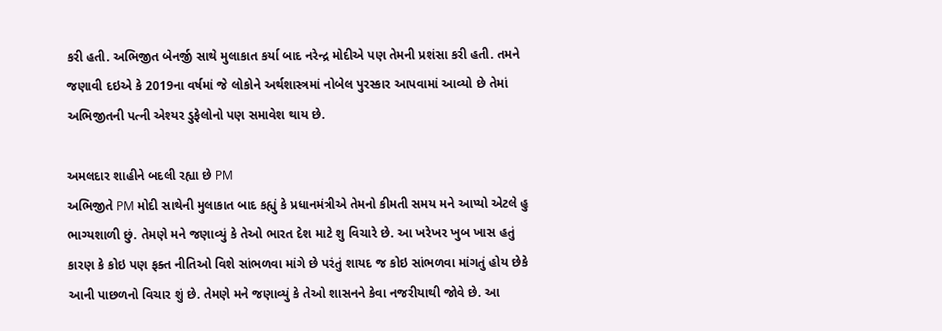કરી હતી. અભિજીત બેનર્જી સાથે મુલાકાત કર્યા બાદ નરેન્દ્ર મોદીએ પણ તેમની પ્રશંસા કરી હતી. તમને જણાવી દઇએ કે 2019ના વર્ષમાં જે લોકોને અર્થશાસ્ત્રમાં નોબેલ પુરસ્કાર આપવામાં આવ્યો છે તેમાં અભિજીતની પત્ની એશ્યર ડુફેલોનો પણ સમાવેશ થાય છે.

અમલદાર શાહીને બદલી રહ્યા છે PM
અભિજીતે PM મોદી સાથેની મુલાકાત બાદ કહ્યું કે પ્રધાનમંત્રીએ તેમનો કીમતી સમય મને આપ્યો એટલે હુ ભાગ્યશાળી છું. તેમણે મને જણાવ્યું કે તેઓ ભારત દેશ માટે શુ વિચારે છે. આ ખરેખર ખુબ ખાસ હતું કારણ કે કોઇ પણ ફક્ત નીતિઓ વિશે સાંભળવા માંગે છે પરંતું શાયદ જ કોઇ સાંભળવા માંગતું હોય છેકે આની પાછળનો વિચાર શું છે. તેમણે મને જણાવ્યું કે તેઓ શાસનને કેવા નજરીયાથી જોવે છે. આ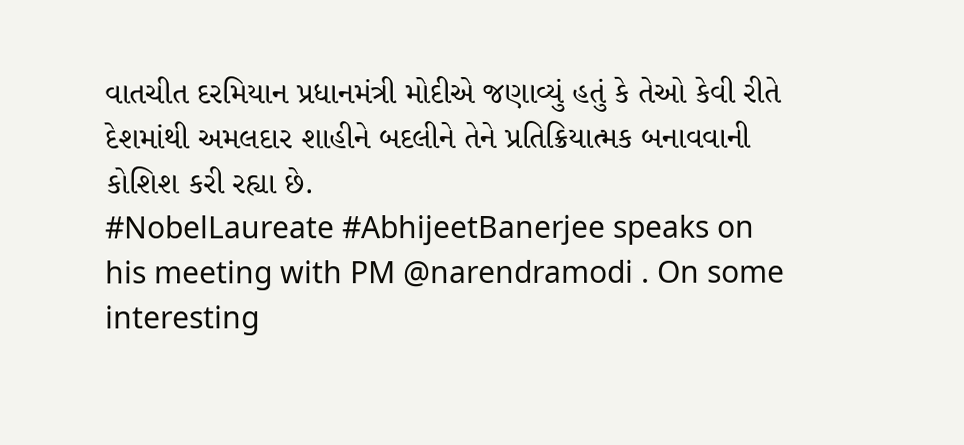વાતચીત દરમિયાન પ્રધાનમંત્રી મોદીએ જણાવ્યું હતું કે તેઓ કેવી રીતે દેશમાંથી અમલદાર શાહીને બદલીને તેને પ્રતિક્રિયાત્મક બનાવવાની કોશિશ કરી રહ્યા છે.
#NobelLaureate #AbhijeetBanerjee speaks on his meeting with PM @narendramodi . On some interesting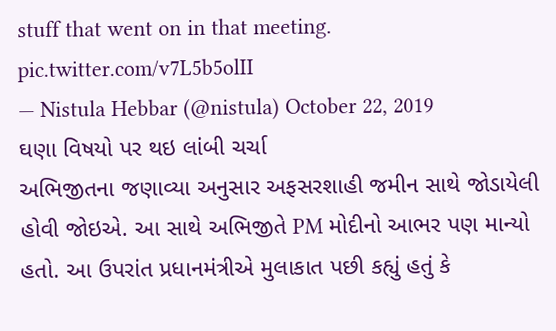stuff that went on in that meeting. pic.twitter.com/v7L5b5olII
— Nistula Hebbar (@nistula) October 22, 2019
ઘણા વિષયો પર થઇ લાંબી ચર્ચા
અભિજીતના જણાવ્યા અનુસાર અફસરશાહી જમીન સાથે જોડાયેલી હોવી જોઇએ. આ સાથે અભિજીતે PM મોદીનો આભર પણ માન્યો હતો. આ ઉપરાંત પ્રધાનમંત્રીએ મુલાકાત પછી કહ્યું હતું કે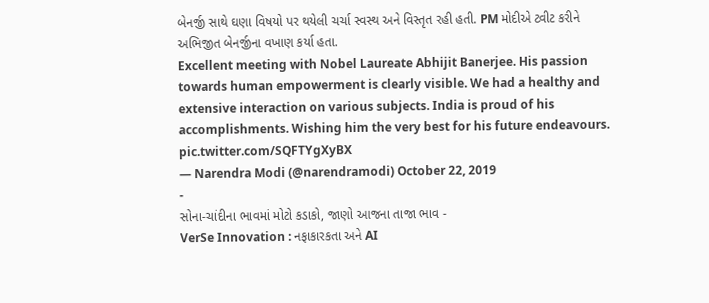બેનર્જી સાથે ઘણા વિષયો પર થયેલી ચર્ચા સ્વસ્થ અને વિસ્તૃત રહી હતી. PM મોદીએ ટ્વીટ કરીને અભિજીત બેનર્જીના વખાણ કર્યા હતા.
Excellent meeting with Nobel Laureate Abhijit Banerjee. His passion towards human empowerment is clearly visible. We had a healthy and extensive interaction on various subjects. India is proud of his accomplishments. Wishing him the very best for his future endeavours. pic.twitter.com/SQFTYgXyBX
— Narendra Modi (@narendramodi) October 22, 2019
-
સોના-ચાંદીના ભાવમાં મોટો કડાકો, જાણો આજના તાજા ભાવ -
VerSe Innovation : નફાકારકતા અને AI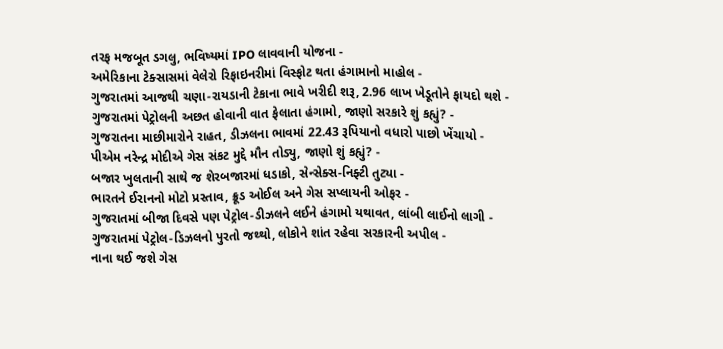તરફ મજબૂત ડગલુ, ભવિષ્યમાં IPO લાવવાની યોજના -
અમેરિકાના ટેક્સાસમાં વેલેરો રિફાઇનરીમાં વિસ્ફોટ થતા હંગામાનો માહોલ -
ગુજરાતમાં આજથી ચણા-રાયડાની ટેકાના ભાવે ખરીદી શરૂ, 2.96 લાખ ખેડૂતોને ફાયદો થશે -
ગુજરાતમાં પેટ્રોલની અછત હોવાની વાત ફેલાતા હંગામો, જાણો સરકારે શું કહ્યું? -
ગુજરાતના માછીમારોને રાહત, ડીઝલના ભાવમાં 22.43 રૂપિયાનો વધારો પાછો ખેંચાયો -
પીએમ નરેન્દ્ર મોદીએ ગેસ સંકટ મુદ્દે મૌન તોડ્યુ, જાણો શું કહ્યું? -
બજાર ખુલતાની સાથે જ શેરબજારમાં ધડાકો, સેન્સેક્સ-નિફ્ટી તુટ્યા -
ભારતને ઈરાનનો મોટો પ્રસ્તાવ, ક્રૂડ ઓઈલ અને ગેસ સપ્લાયની ઓફર -
ગુજરાતમાં બીજા દિવસે પણ પેટ્રોલ-ડીઝલને લઈને હંગામો યથાવત, લાંબી લાઈનો લાગી -
ગુજરાતમાં પેટ્રોલ-ડિઝલનો પુરતો જથ્થો, લોકોને શાંત રહેવા સરકારની અપીલ -
નાના થઈ જશે ગેસ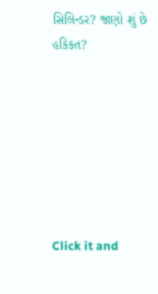સિલિન્ડર? જાણો શું છે હકિકત?







Click it and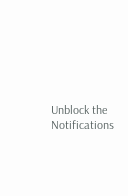Unblock the Notifications